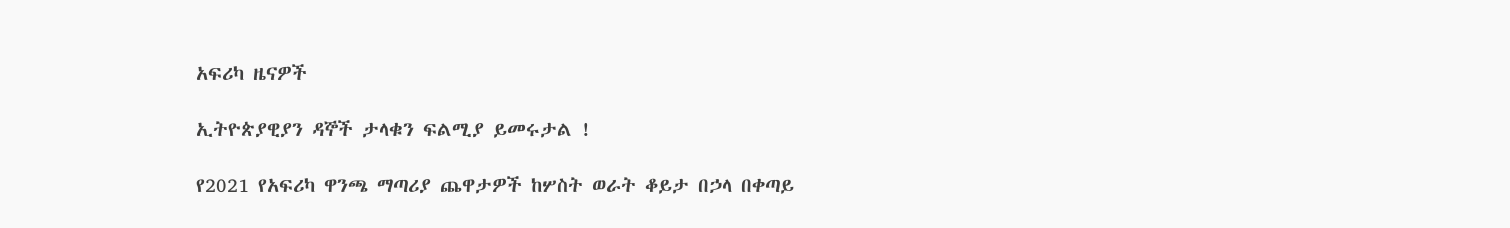አፍሪካ ዜናዎች

ኢትዮጵያዊያን ዳኞች ታላቁን ፍልሚያ ይመሩታል !

የ2021 የአፍሪካ ዋንጫ ማጣሪያ ጨዋታዎች ከሦስት ወራት ቆይታ በኃላ በቀጣይ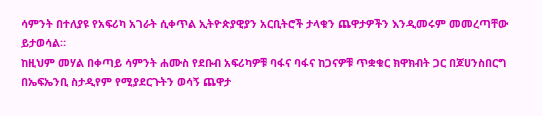ሳምንት በተለያዩ የአፍሪካ አገራት ሲቀጥል ኢትዮጵያዊያን አርቢትሮች ታላቁን ጨዋታዎችን እንዲመሩም መመረጣቸው ይታወሳል።
ከዚህም መሃል በቀጣይ ሳምንት ሐሙስ የደቡብ አፍሪካዎቹ ባፋና ባፋና ከጋናዎቹ ጥቋቁር ክዋክብት ጋር በጆሀንስበርግ በኤፍኤንቢ ስታዲየም የሚያደርጉትን ወሳኝ ጨዋታ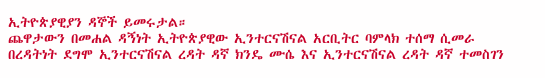ኢትዮጵያዊያን ዳኞች ይመሩታል።
ጨዋታውን በመሐል ዳኝነት ኢትዮጵያዊው ኢንተርናሽናል አርቢትር ባምላክ ተሰማ ሲመራ በረዳትነት ደግሞ ኢንተርናሽናል ረዳት ዳኛ ክንዴ ሙሴ እና ኢንተርናሽናል ረዳት ዳኛ ተመስገን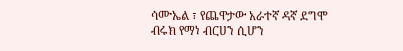ሳሙኤል ፣ የጨዋታው አራተኛ ዳኛ ደግሞ ብሩክ የማነ ብርሀን ሲሆን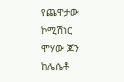የጨዋታው ኮሚሽነር ሞሃው ጆን ከሌሴቶ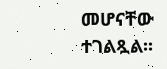መሆናቸው ተገልጿል፡፡